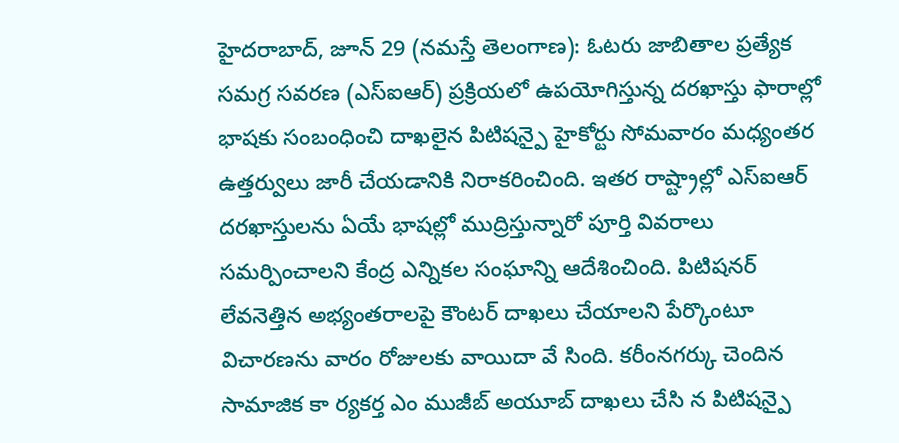హైదరాబాద్, జూన్ 29 (నమస్తే తెలంగాణ): ఓటరు జాబితాల ప్రత్యేక సమగ్ర సవరణ (ఎస్ఐఆర్) ప్రక్రియలో ఉపయోగిస్తున్న దరఖాస్తు ఫారాల్లో భాషకు సంబంధించి దాఖలైన పిటిషన్పై హైకోర్టు సోమవారం మధ్యంతర ఉత్తర్వులు జారీ చేయడానికి నిరాకరించింది. ఇతర రాష్ట్రాల్లో ఎస్ఐఆర్ దరఖాస్తులను ఏయే భాషల్లో ముద్రిస్తున్నారో పూర్తి వివరాలు సమర్పించాలని కేంద్ర ఎన్నికల సంఘాన్ని ఆదేశించింది. పిటిషనర్ లేవనెత్తిన అభ్యంతరాలపై కౌంటర్ దాఖలు చేయాలని పేర్కొంటూ విచారణను వారం రోజులకు వాయిదా వే సింది. కరీంనగర్కు చెందిన సామాజిక కా ర్యకర్త ఎం ముజీబ్ అయూబ్ దాఖలు చేసి న పిటిషన్పై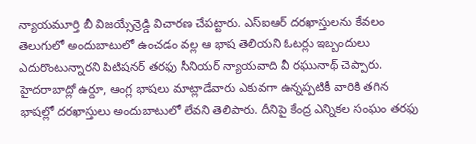న్యాయమూర్తి బీ విజయ్సేన్రెడ్డి విచారణ చేపట్టారు. ఎస్ఐఆర్ దరఖాస్తులను కేవలం తెలుగులో అందుబాటులో ఉంచడం వల్ల ఆ భాష తెలియని ఓటర్లు ఇబ్బందులు ఎదురొంటున్నారని పిటిషనర్ తరఫు సీనియర్ న్యాయవాది వీ రఘునాథ్ చెప్పారు. హైదరాబాద్లో ఉర్దూ, ఆంగ్ల భాషలు మాట్లాడేవారు ఎకువగా ఉన్నప్పటికీ వారికి తగిన భాషల్లో దరఖాస్తులు అందుబాటులో లేవని తెలిపారు. దీనిపై కేంద్ర ఎన్నికల సంఘం తరఫు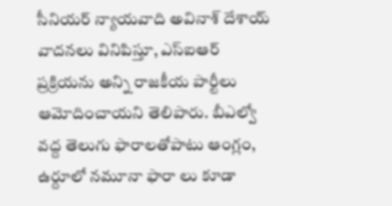సీనియర్ న్యాయవాది అవినాశ్ దేశాయ్ వాదనలు వినిపిస్తూ, ఎస్ఐఆర్ ప్రక్రియను అన్ని రాజకీయ పార్టీలు ఆమోదించాయని తెలిపారు. బీఎల్వో వద్ద తెలుగు ఫారాలతోపాటు ఆంగ్లం, ఉర్దూలో నమూనా ఫారా లు కూడా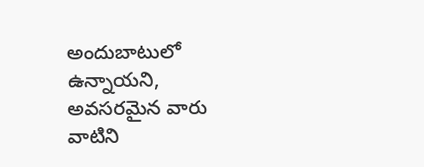అందుబాటులో ఉన్నాయని, అవసరమైన వారు వాటిని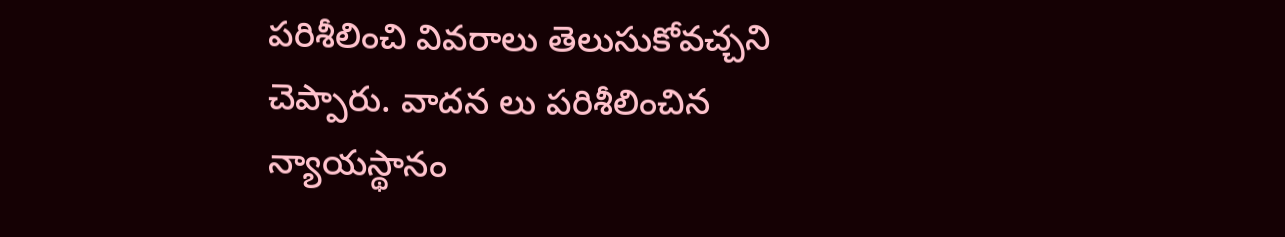పరిశీలించి వివరాలు తెలుసుకోవచ్చని చెప్పారు. వాదన లు పరిశీలించిన న్యాయస్థానం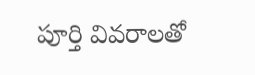పూర్తి వివరాలతో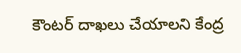కౌంటర్ దాఖలు చేయాలని కేంద్ర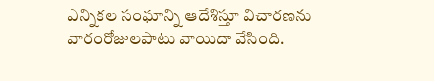ఎన్నికల సంఘాన్ని ఆదేశిస్తూ విచారణను వారంరోజులపాటు వాయిదా వేసింది.